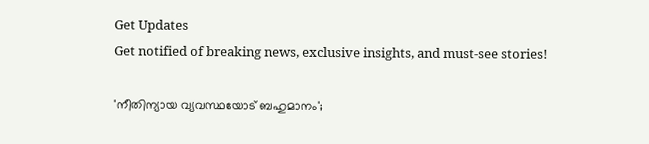Get Updates
Get notified of breaking news, exclusive insights, and must-see stories!

'നീതിന്യായ വ്യവസ്ഥയോട് ബഹുമാനം';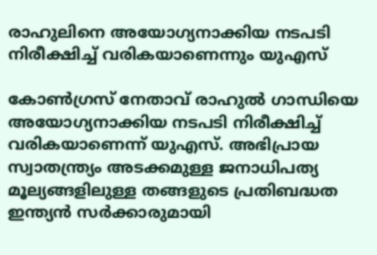രാഹുലിനെ അയോഗ്യനാക്കിയ നടപടി നിരീക്ഷിച്ച് വരികയാണെന്നും യുഎസ്

കോൺഗ്രസ് നേതാവ് രാഹുൽ ഗാന്ധിയെ അയോഗ്യനാക്കിയ നടപടി നിരീക്ഷിച്ച് വരികയാണെന്ന് യുഎസ്. അഭിപ്രായ സ്വാതന്ത്ര്യം അടക്കമുള്ള ജനാധിപത്യ മൂല്യങ്ങളിലുള്ള തങ്ങളുടെ പ്രതിബദ്ധത ഇന്ത്യൻ സർക്കാരുമായി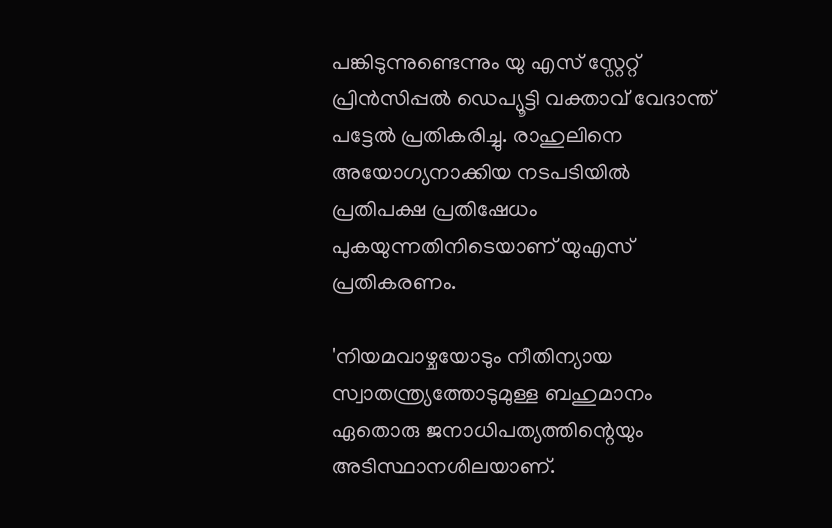പങ്കിടുന്നുണ്ടെന്നും യു എസ് സ്റ്റേറ്റ് പ്രിൻസിപ്പൽ ഡെപ്യൂട്ടി വക്താവ് വേദാന്ത് പട്ടേൽ പ്രതികരിച്ചു. രാഹുലിനെ അയോഗ്യനാക്കിയ നടപടിയിൽ പ്രതിപക്ഷ പ്രതിഷേധം പുകയുന്നതിനിടെയാണ് യുഎസ് പ്രതികരണം.

'നിയമവാഴ്ചയോടും നീതിന്യായ സ്വാതന്ത്ര്യത്തോടുമുള്ള ബഹുമാനം ഏതൊരു ജനാധിപത്യത്തിന്റെയും അടിസ്ഥാനശിലയാണ്.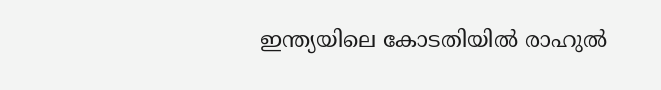ഇന്ത്യയിലെ കോടതിയിൽ രാഹുൽ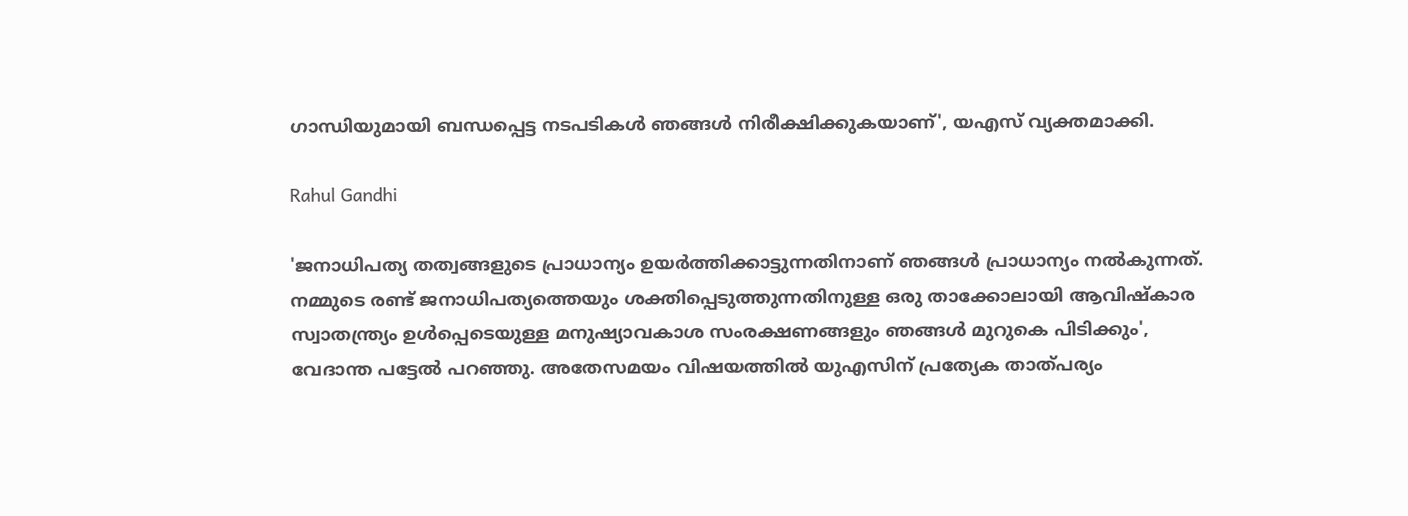ഗാന്ധിയുമായി ബന്ധപ്പെട്ട നടപടികൾ ഞങ്ങൾ നിരീക്ഷിക്കുകയാണ്', യഎസ് വ്യക്തമാക്കി.

Rahul Gandhi

'ജനാധിപത്യ തത്വങ്ങളുടെ പ്രാധാന്യം ഉയർത്തിക്കാട്ടുന്നതിനാണ് ഞങ്ങൾ പ്രാധാന്യം നൽകുന്നത്. നമ്മുടെ രണ്ട് ജനാധിപത്യത്തെയും ശക്തിപ്പെടുത്തുന്നതിനുള്ള ഒരു താക്കോലായി ആവിഷ്‌കാര സ്വാതന്ത്ര്യം ഉൾപ്പെടെയുള്ള മനുഷ്യാവകാശ സംരക്ഷണങ്ങളും ഞങ്ങൾ മുറുകെ പിടിക്കും', വേദാന്ത പട്ടേൽ പറഞ്ഞു. അതേസമയം വിഷയത്തിൽ യുഎസിന് പ്രത്യേക താത്പര്യം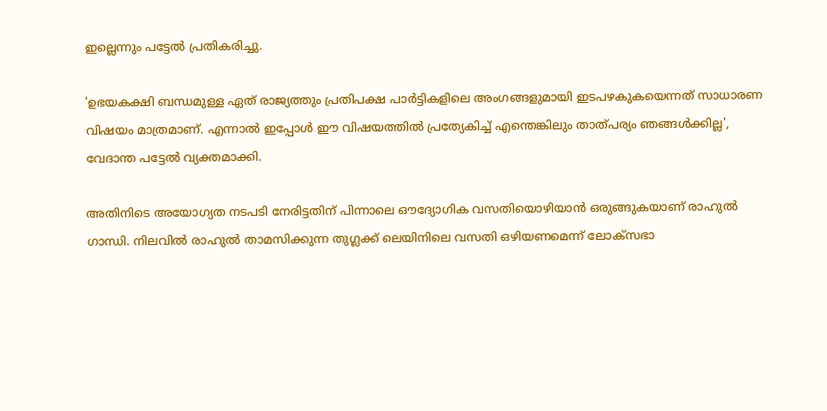ഇല്ലെന്നും പട്ടേൽ പ്രതികരിച്ചു.

'ഉഭയകക്ഷി ബന്ധമുള്ള ഏത് രാജ്യത്തും പ്രതിപക്ഷ പാർട്ടികളിലെ അംഗങ്ങളുമായി ഇടപഴകുകയെന്നത് സാധാരണ വിഷയം മാത്രമാണ്. എന്നാൽ ഇപ്പോൾ ഈ വിഷയത്തിൽ പ്രത്യേകിച്ച് എന്തെങ്കിലും താത്പര്യം ഞങ്ങൾക്കില്ല', വേദാന്ത പട്ടേൽ വ്യക്തമാക്കി.

അതിനിടെ അയോഗ്യത നടപടി നേരിട്ടതിന് പിന്നാലെ ഔദ്യോഗിക വസതിയൊഴിയാൻ ഒരുങ്ങുകയാണ് രാഹുൽ ഗാന്ധി. നിലവില്‍ രാഹുല്‍ താമസിക്കുന്ന തുഗ്ലക്ക് ലെയിനിലെ വസതി ഒഴിയണമെന്ന് ലോക്‌സഭാ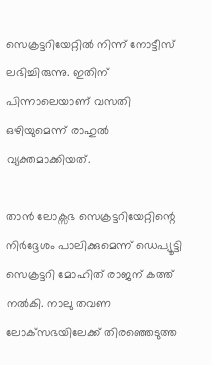സെക്രട്ടറിയേറ്റില്‍ നിന്ന് നോട്ടീസ് ലഭിച്ചിരുന്നു. ഇതിന് പിന്നാലെയാണ് വസതി ഒഴിയുമെന്ന് രാഹുൽ വ്യക്തമാക്കിയത്.

താൻ ലോക്സഭ സെക്രട്ടറിയേറ്റിന്റെ നിർദ്ദേശം പാലിക്കുമെന്ന് ഡെപ്യൂട്ടി സെക്രട്ടറി മോഹിത് രാജന് കത്ത് നൽകി. നാലു തവണ ലോക്‌സഭയിലേക്ക് തിരഞ്ഞെടുത്ത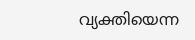വ്യക്തിയെന്ന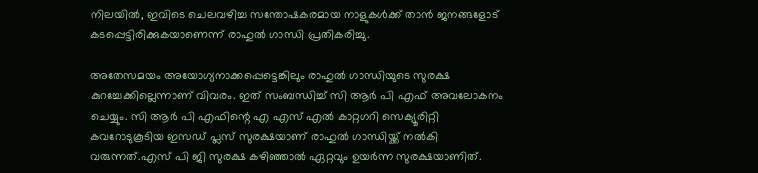നിലയില്‍, ഇവിടെ ചെലവഴിച്ച സന്തോഷകരമായ നാളുകള്‍ക്ക് താൻ ജനങ്ങളോട് കടപ്പെട്ടിരിക്കുകയാണെന്ന് രാഹുൽ ഗാന്ധി പ്രതികരിച്ചു.

അതേസമയം അയോഗ്യനാക്കപ്പെട്ടെങ്കിലും രാഹുൽ ഗാന്ധിയുടെ സുരക്ഷ കുറച്ചേക്കില്ലെന്നാണ് വിവരം. ഇത് സംബന്ധിച്ച് സി ആർ പി എഫ് അവലോകനം ചെയ്യും. സി ആർ പി എഫിന്റെ എ എസ് എൽ കാറ്റഗറി സെക്യൂരിറ്റി കവറോടുകൂടിയ ഇസഡ് പ്ലസ് സുരക്ഷയാണ് രാഹുൽ ഗാന്ധിയ്ക്ക് നൽകി വരുന്നത്.എസ് പി ജി സുരക്ഷ കഴിഞ്ഞാൽ ഏറ്റവും ഉയർന്ന സുരക്ഷയാണിത്.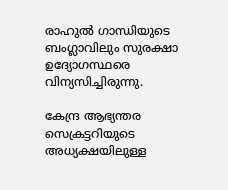രാഹുൽ ഗാന്ധിയുടെ ബംഗ്ലാവിലും സുരക്ഷാ ഉദ്യോഗസ്ഥരെ വിന്യസിച്ചിരുന്നു.

കേന്ദ്ര ആഭ്യന്തര സെക്രട്ടറിയുടെ അധ്യക്ഷയിലുള്ള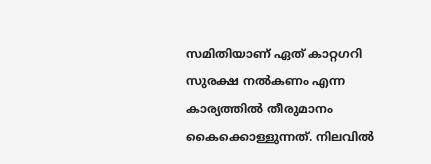സമിതിയാണ് ഏത് കാറ്റഗറി സുരക്ഷ നൽകണം എന്ന കാര്യത്തിൽ തീരുമാനം കൈക്കൊള്ളുന്നത്. നിലവിൽ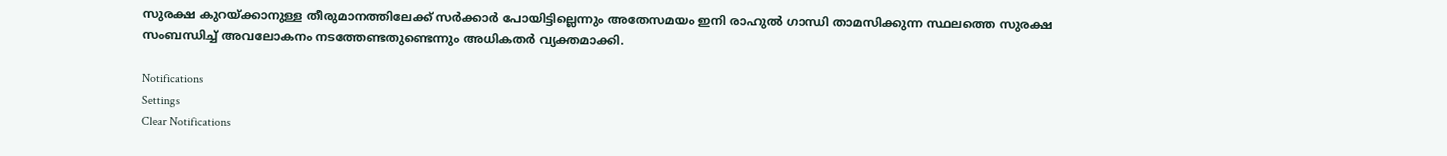സുരക്ഷ കുറയ്ക്കാനുള്ള തീരുമാനത്തിലേക്ക് സർക്കാർ പോയിട്ടില്ലെന്നും അതേസമയം ഇനി രാഹുൽ ഗാന്ധി താമസിക്കുന്ന സ്ഥലത്തെ സുരക്ഷ സംബന്ധിച്ച് അവലോകനം നടത്തേണ്ടതുണ്ടെന്നും അധികതർ വ്യക്തമാക്കി.

Notifications
Settings
Clear Notifications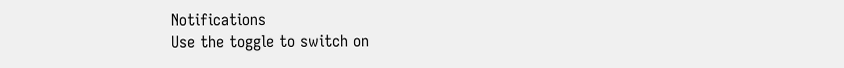Notifications
Use the toggle to switch on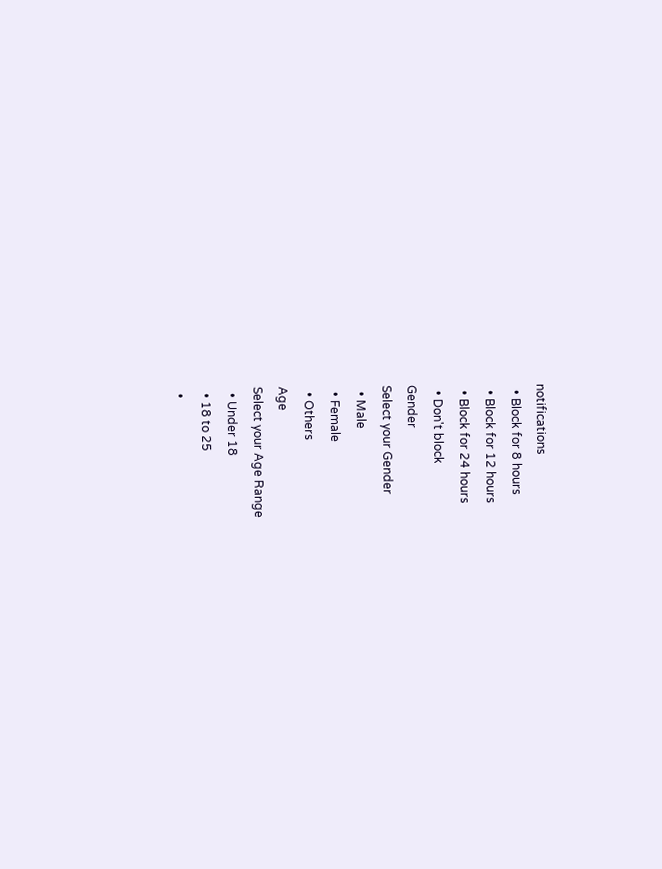notifications
  • Block for 8 hours
  • Block for 12 hours
  • Block for 24 hours
  • Don't block
Gender
Select your Gender
  • Male
  • Female
  • Others
Age
Select your Age Range
  • Under 18
  • 18 to 25
  •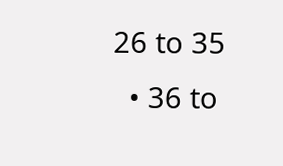26 to 35
  • 36 to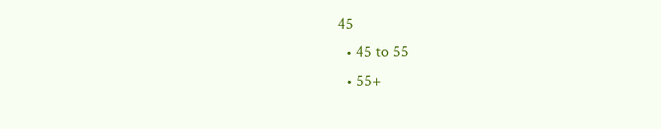45
  • 45 to 55
  • 55+